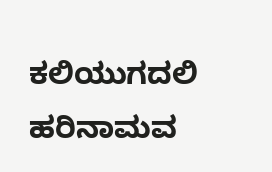ಕಲಿಯುಗದಲಿ ಹರಿನಾಮವ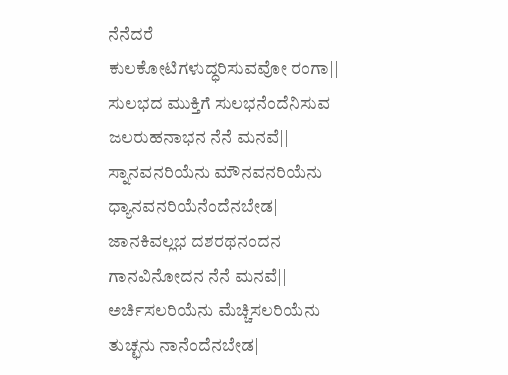ನೆನೆದರೆ
ಕುಲಕೋಟಿಗಳುದ್ಧರಿಸುವವೋ ರಂಗಾ||
ಸುಲಭದ ಮುಕ್ತಿಗೆ ಸುಲಭನೆಂದೆನಿಸುವ
ಜಲರುಹನಾಭನ ನೆನೆ ಮನವೆ||
ಸ್ನಾನವನರಿಯೆನು ಮೌನವನರಿಯೆನು
ಧ್ಯಾನವನರಿಯೆನೆಂದೆನಬೇಡ|
ಜಾನಕಿವಲ್ಲಭ ದಶರಥನಂದನ
ಗಾನವಿನೋದನ ನೆನೆ ಮನವೆ||
ಅರ್ಚಿಸಲರಿಯೆನು ಮೆಚ್ಚಿಸಲರಿಯೆನು
ತುಚ್ಛನು ನಾನೆಂದೆನಬೇಡ|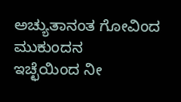ಅಚ್ಯುತಾನಂತ ಗೋವಿಂದ ಮುಕುಂದನ
ಇಚ್ಛೆಯಿಂದ ನೀ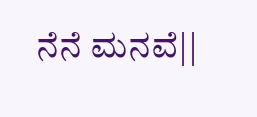ನೆನೆ ಮನವೆ||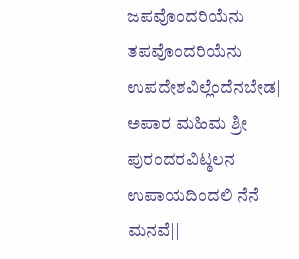ಜಪವೊಂದರಿಯೆನು ತಪವೊಂದರಿಯೆನು
ಉಪದೇಶವಿಲ್ಲೆಂದೆನಬೇಡ|
ಅಪಾರ ಮಹಿಮ ಶ್ರೀ ಪುರಂದರವಿಟ್ಠಲನ
ಉಪಾಯದಿಂದಲಿ ನೆನೆ ಮನವೆ||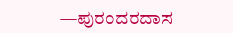—ಪುರಂದರದಾಸ